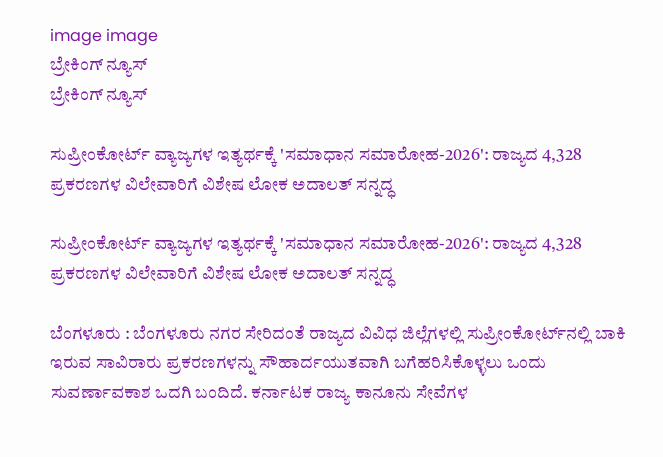image image
ಬ್ರೇಕಿಂಗ್ ನ್ಯೂಸ್
ಬ್ರೇಕಿಂಗ್ ನ್ಯೂಸ್

ಸುಪ್ರೀಂಕೋರ್ಟ್ ವ್ಯಾಜ್ಯಗಳ ಇತ್ಯರ್ಥಕ್ಕೆ 'ಸಮಾಧಾನ ಸಮಾರೋಹ-2026': ರಾಜ್ಯದ 4,328 ಪ್ರಕರಣಗಳ ವಿಲೇವಾರಿಗೆ ವಿಶೇಷ ಲೋಕ ಅದಾಲತ್ ಸನ್ನದ್ಧ

ಸುಪ್ರೀಂಕೋರ್ಟ್ ವ್ಯಾಜ್ಯಗಳ ಇತ್ಯರ್ಥಕ್ಕೆ 'ಸಮಾಧಾನ ಸಮಾರೋಹ-2026': ರಾಜ್ಯದ 4,328 ಪ್ರಕರಣಗಳ ವಿಲೇವಾರಿಗೆ ವಿಶೇಷ ಲೋಕ ಅದಾಲತ್ ಸನ್ನದ್ಧ

ಬೆಂಗಳೂರು : ಬೆಂಗಳೂರು ನಗರ ಸೇರಿದಂತೆ ರಾಜ್ಯದ ವಿವಿಧ ಜಿಲ್ಲೆಗಳಲ್ಲಿ ಸುಪ್ರೀಂಕೋರ್ಟ್‌ನಲ್ಲಿ ಬಾಕಿ ಇರುವ ಸಾವಿರಾರು ಪ್ರಕರಣಗಳನ್ನು ಸೌಹಾರ್ದಯುತವಾಗಿ ಬಗೆಹರಿಸಿಕೊಳ್ಳಲು ಒಂದು ಸುವರ್ಣಾವಕಾಶ ಒದಗಿ ಬಂದಿದೆ. ಕರ್ನಾಟಕ ರಾಜ್ಯ ಕಾನೂನು ಸೇವೆಗಳ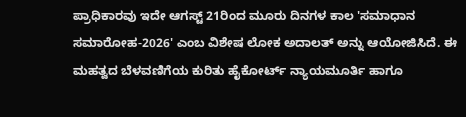ಪ್ರಾಧಿಕಾರವು ಇದೇ ಆಗಸ್ಟ್ 21ರಿಂದ ಮೂರು ದಿನಗಳ ಕಾಲ 'ಸಮಾಧಾನ ಸಮಾರೋಹ-2026' ಎಂಬ ವಿಶೇಷ ಲೋಕ ಅದಾಲತ್ ಅನ್ನು ಆಯೋಜಿಸಿದೆ. ಈ ಮಹತ್ವದ ಬೆಳವಣಿಗೆಯ ಕುರಿತು ಹೈಕೋರ್ಟ್ ನ್ಯಾಯಮೂರ್ತಿ ಹಾಗೂ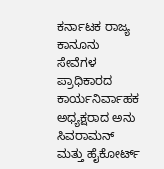ಕರ್ನಾಟಕ ರಾಜ್ಯ ಕಾನೂನು ಸೇವೆಗಳ ಪ್ರಾಧಿಕಾರದ ಕಾರ್ಯನಿರ್ವಾಹಕ ಅಧ್ಯಕ್ಷರಾದ ಅನು ಸಿವರಾಮನ್ ಮತ್ತು ಹೈಕೋರ್ಟ್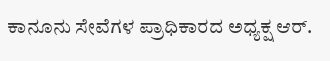ಕಾನೂನು ಸೇವೆಗಳ ಪ್ರಾಧಿಕಾರದ ಅಧ್ಯಕ್ಷ ಆರ್.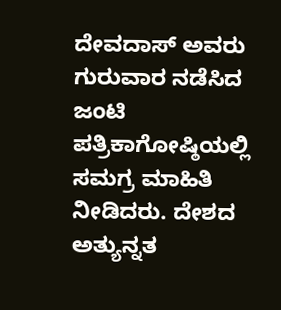ದೇವದಾಸ್ ಅವರು ಗುರುವಾರ ನಡೆಸಿದ ಜಂಟಿ ಪತ್ರಿಕಾಗೋಷ್ಠಿಯಲ್ಲಿ ಸಮಗ್ರ ಮಾಹಿತಿ ನೀಡಿದರು. ದೇಶದ ಅತ್ಯುನ್ನತ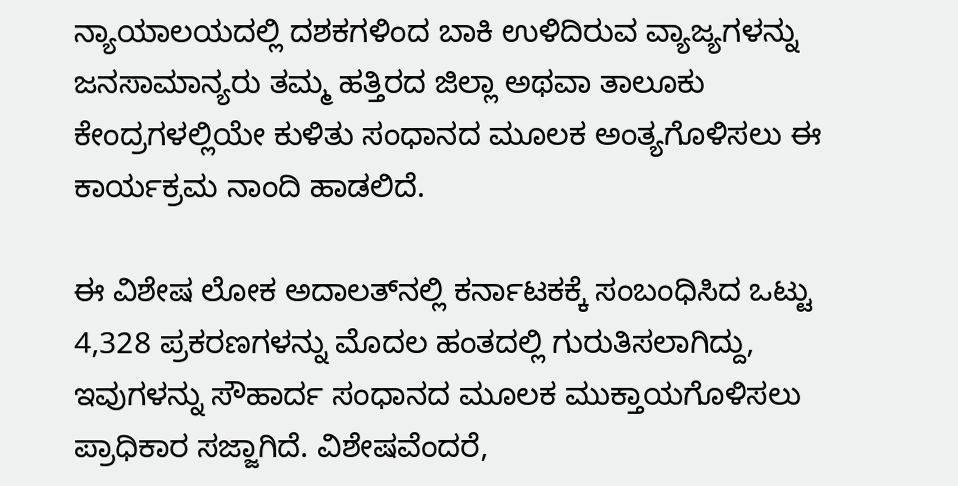ನ್ಯಾಯಾಲಯದಲ್ಲಿ ದಶಕಗಳಿಂದ ಬಾಕಿ ಉಳಿದಿರುವ ವ್ಯಾಜ್ಯಗಳನ್ನು ಜನಸಾಮಾನ್ಯರು ತಮ್ಮ ಹತ್ತಿರದ ಜಿಲ್ಲಾ ಅಥವಾ ತಾಲೂಕು ಕೇಂದ್ರಗಳಲ್ಲಿಯೇ ಕುಳಿತು ಸಂಧಾನದ ಮೂಲಕ ಅಂತ್ಯಗೊಳಿಸಲು ಈ ಕಾರ್ಯಕ್ರಮ ನಾಂದಿ ಹಾಡಲಿದೆ.

ಈ ವಿಶೇಷ ಲೋಕ ಅದಾಲತ್‌ನಲ್ಲಿ ಕರ್ನಾಟಕಕ್ಕೆ ಸಂಬಂಧಿಸಿದ ಒಟ್ಟು 4,328 ಪ್ರಕರಣಗಳನ್ನು ಮೊದಲ ಹಂತದಲ್ಲಿ ಗುರುತಿಸಲಾಗಿದ್ದು, ಇವುಗಳನ್ನು ಸೌಹಾರ್ದ ಸಂಧಾನದ ಮೂಲಕ ಮುಕ್ತಾಯಗೊಳಿಸಲು ಪ್ರಾಧಿಕಾರ ಸಜ್ಜಾಗಿದೆ. ವಿಶೇಷವೆಂದರೆ,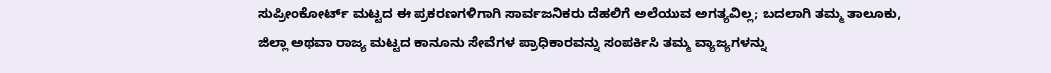ಸುಪ್ರೀಂಕೋರ್ಟ್ ಮಟ್ಟದ ಈ ಪ್ರಕರಣಗಳಿಗಾಗಿ ಸಾರ್ವಜನಿಕರು ದೆಹಲಿಗೆ ಅಲೆಯುವ ಅಗತ್ಯವಿಲ್ಲ; ಬದಲಾಗಿ ತಮ್ಮ ತಾಲೂಕು, ಜಿಲ್ಲಾ ಅಥವಾ ರಾಜ್ಯ ಮಟ್ಟದ ಕಾನೂನು ಸೇವೆಗಳ ಪ್ರಾಧಿಕಾರವನ್ನು ಸಂಪರ್ಕಿಸಿ ತಮ್ಮ ವ್ಯಾಜ್ಯಗಳನ್ನು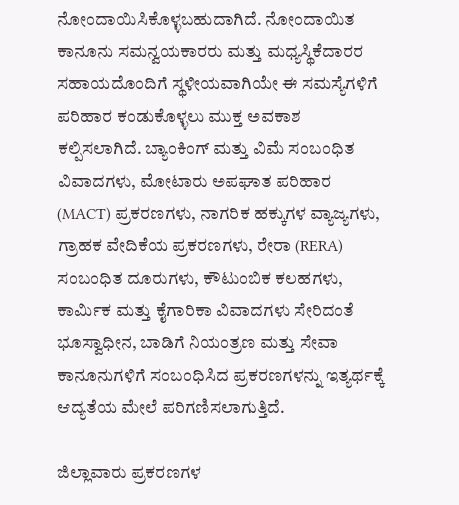ನೋಂದಾಯಿಸಿಕೊಳ್ಳಬಹುದಾಗಿದೆ. ನೋಂದಾಯಿತ ಕಾನೂನು ಸಮನ್ವಯಕಾರರು ಮತ್ತು ಮಧ್ಯಸ್ಥಿಕೆದಾರರ ಸಹಾಯದೊಂದಿಗೆ ಸ್ಥಳೀಯವಾಗಿಯೇ ಈ ಸಮಸ್ಯೆಗಳಿಗೆ ಪರಿಹಾರ ಕಂಡುಕೊಳ್ಳಲು ಮುಕ್ತ ಅವಕಾಶ ಕಲ್ಪಿಸಲಾಗಿದೆ. ಬ್ಯಾಂಕಿಂಗ್ ಮತ್ತು ವಿಮೆ ಸಂಬಂಧಿತ ವಿವಾದಗಳು, ಮೋಟಾರು ಅಪಘಾತ ಪರಿಹಾರ (MACT) ಪ್ರಕರಣಗಳು, ನಾಗರಿಕ ಹಕ್ಕುಗಳ ವ್ಯಾಜ್ಯಗಳು, ಗ್ರಾಹಕ ವೇದಿಕೆಯ ಪ್ರಕರಣಗಳು, ರೇರಾ (RERA) ಸಂಬಂಧಿತ ದೂರುಗಳು, ಕೌಟುಂಬಿಕ ಕಲಹಗಳು, ಕಾರ್ಮಿಕ ಮತ್ತು ಕೈಗಾರಿಕಾ ವಿವಾದಗಳು ಸೇರಿದಂತೆ ಭೂಸ್ವಾಧೀನ, ಬಾಡಿಗೆ ನಿಯಂತ್ರಣ ಮತ್ತು ಸೇವಾ ಕಾನೂನುಗಳಿಗೆ ಸಂಬಂಧಿಸಿದ ಪ್ರಕರಣಗಳನ್ನು ಇತ್ಯರ್ಥಕ್ಕೆ ಆದ್ಯತೆಯ ಮೇಲೆ ಪರಿಗಣಿಸಲಾಗುತ್ತಿದೆ.

ಜಿಲ್ಲಾವಾರು ಪ್ರಕರಣಗಳ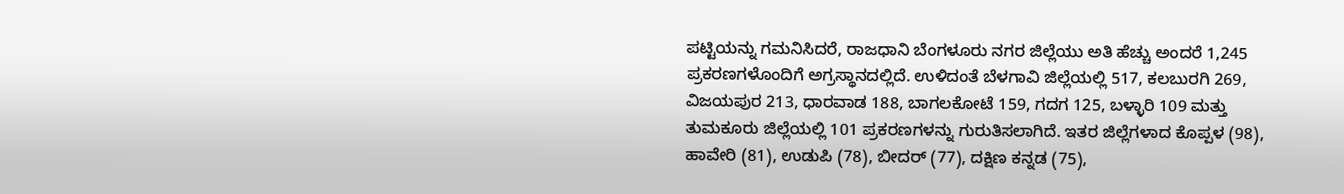ಪಟ್ಟಿಯನ್ನು ಗಮನಿಸಿದರೆ, ರಾಜಧಾನಿ ಬೆಂಗಳೂರು ನಗರ ಜಿಲ್ಲೆಯು ಅತಿ ಹೆಚ್ಚು ಅಂದರೆ 1,245 ಪ್ರಕರಣಗಳೊಂದಿಗೆ ಅಗ್ರಸ್ಥಾನದಲ್ಲಿದೆ. ಉಳಿದಂತೆ ಬೆಳಗಾವಿ ಜಿಲ್ಲೆಯಲ್ಲಿ 517, ಕಲಬುರಗಿ 269, ವಿಜಯಪುರ 213, ಧಾರವಾಡ 188, ಬಾಗಲಕೋಟೆ 159, ಗದಗ 125, ಬಳ್ಳಾರಿ 109 ಮತ್ತು ತುಮಕೂರು ಜಿಲ್ಲೆಯಲ್ಲಿ 101 ಪ್ರಕರಣಗಳನ್ನು ಗುರುತಿಸಲಾಗಿದೆ. ಇತರ ಜಿಲ್ಲೆಗಳಾದ ಕೊಪ್ಪಳ (98), ಹಾವೇರಿ (81), ಉಡುಪಿ (78), ಬೀದರ್ (77), ದಕ್ಷಿಣ ಕನ್ನಡ (75),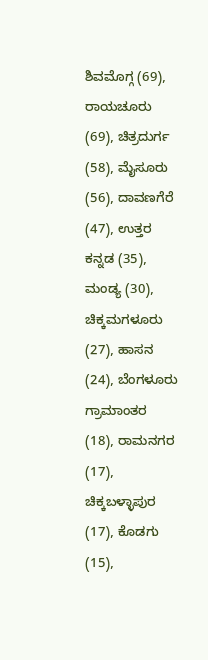ಶಿವಮೊಗ್ಗ (69), ರಾಯಚೂರು (69), ಚಿತ್ರದುರ್ಗ (58), ಮೈಸೂರು (56), ದಾವಣಗೆರೆ (47), ಉತ್ತರ ಕನ್ನಡ (35), ಮಂಡ್ಯ (30), ಚಿಕ್ಕಮಗಳೂರು (27), ಹಾಸನ (24), ಬೆಂಗಳೂರು ಗ್ರಾಮಾಂತರ (18), ರಾಮನಗರ (17), ಚಿಕ್ಕಬಳ್ಳಾಪುರ (17), ಕೊಡಗು (15),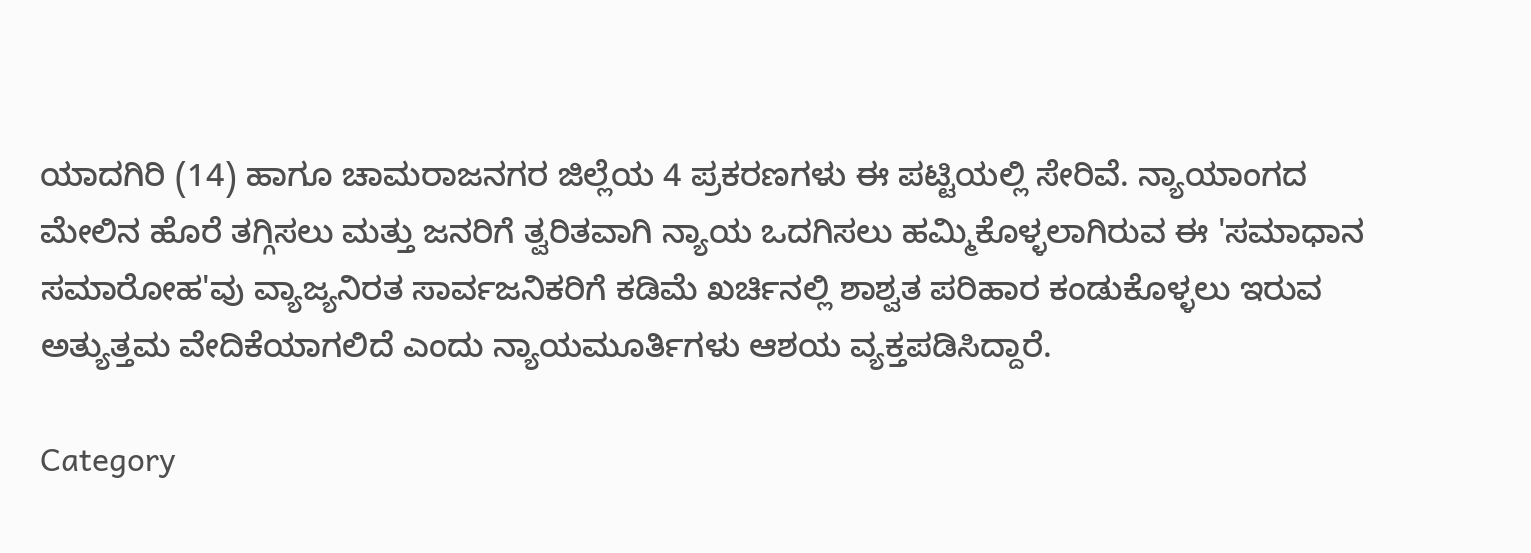ಯಾದಗಿರಿ (14) ಹಾಗೂ ಚಾಮರಾಜನಗರ ಜಿಲ್ಲೆಯ 4 ಪ್ರಕರಣಗಳು ಈ ಪಟ್ಟಿಯಲ್ಲಿ ಸೇರಿವೆ. ನ್ಯಾಯಾಂಗದ ಮೇಲಿನ ಹೊರೆ ತಗ್ಗಿಸಲು ಮತ್ತು ಜನರಿಗೆ ತ್ವರಿತವಾಗಿ ನ್ಯಾಯ ಒದಗಿಸಲು ಹಮ್ಮಿಕೊಳ್ಳಲಾಗಿರುವ ಈ 'ಸಮಾಧಾನ ಸಮಾರೋಹ'ವು ವ್ಯಾಜ್ಯನಿರತ ಸಾರ್ವಜನಿಕರಿಗೆ ಕಡಿಮೆ ಖರ್ಚಿನಲ್ಲಿ ಶಾಶ್ವತ ಪರಿಹಾರ ಕಂಡುಕೊಳ್ಳಲು ಇರುವ ಅತ್ಯುತ್ತಮ ವೇದಿಕೆಯಾಗಲಿದೆ ಎಂದು ನ್ಯಾಯಮೂರ್ತಿಗಳು ಆಶಯ ವ್ಯಕ್ತಪಡಿಸಿದ್ದಾರೆ.

Category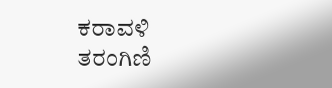ಕರಾವಳಿ ತರಂಗಿಣಿ